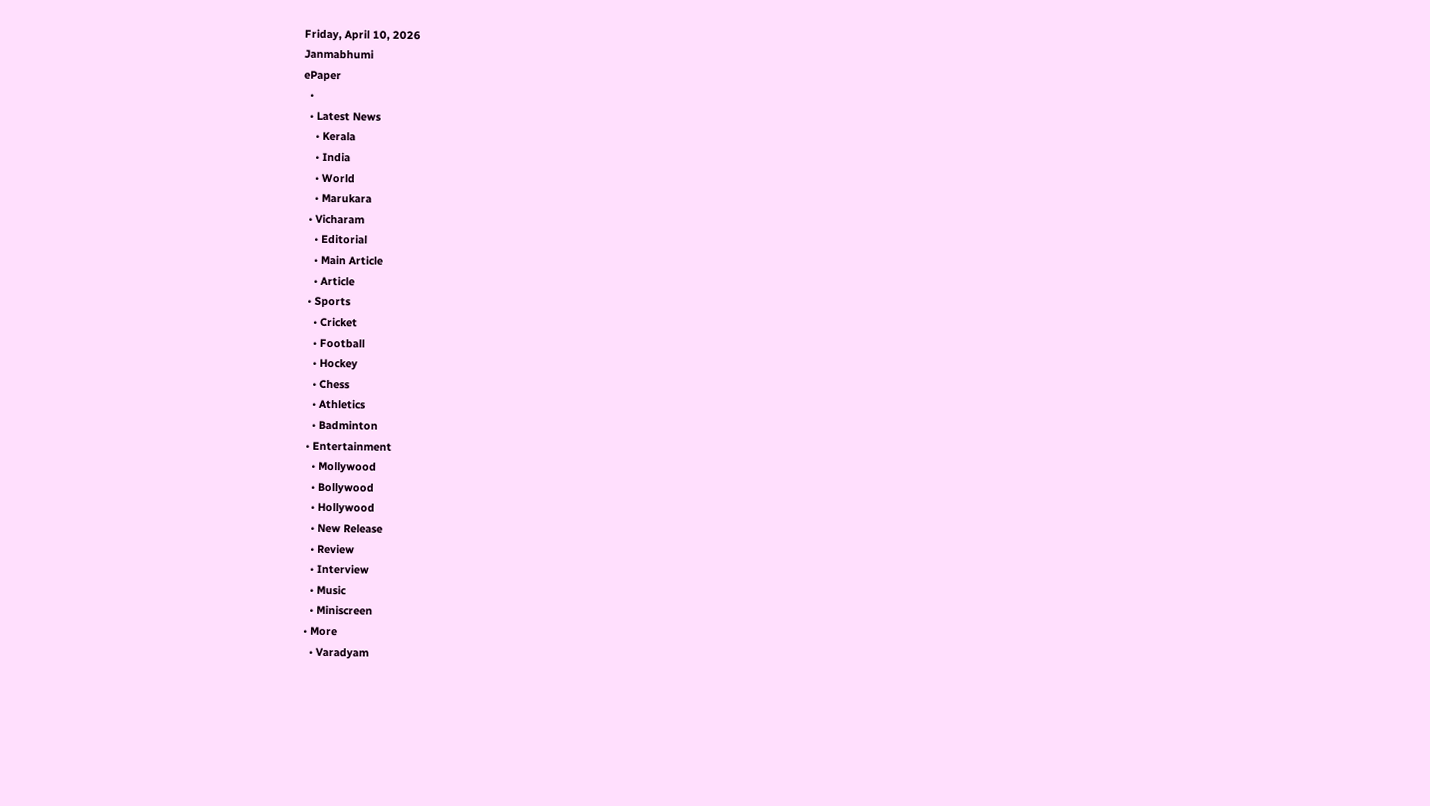Friday, April 10, 2026
Janmabhumi
ePaper
  •
  • Latest News
    • Kerala
    • India
    • World
    • Marukara
  • Vicharam
    • Editorial
    • Main Article
    • Article
  • Sports
    • Cricket
    • Football
    • Hockey
    • Chess
    • Athletics
    • Badminton
  • Entertainment
    • Mollywood
    • Bollywood
    • Hollywood
    • New Release
    • Review
    • Interview
    • Music
    • Miniscreen
  • More
    • Varadyam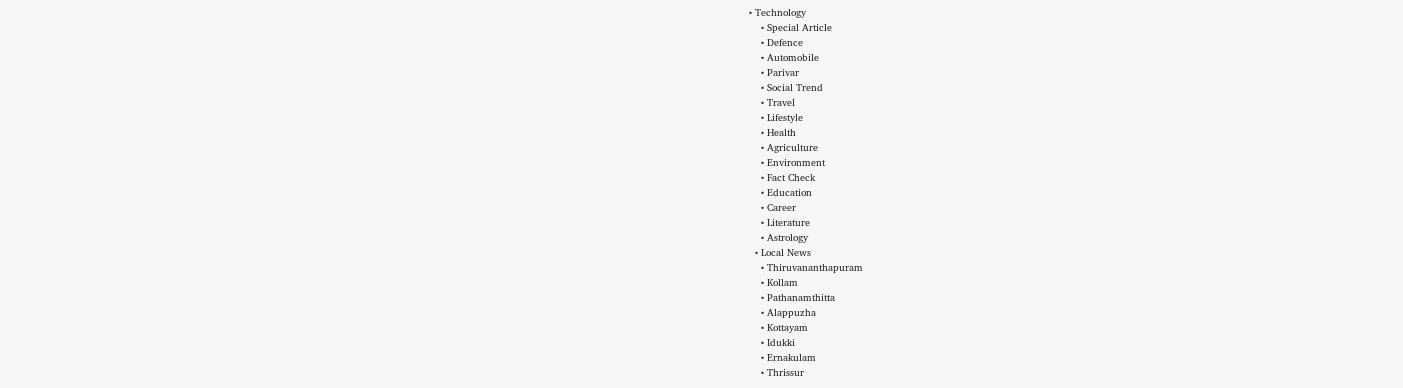• Technology
    • Special Article
    • Defence
    • Automobile
    • Parivar
    • Social Trend
    • Travel
    • Lifestyle
    • Health
    • Agriculture
    • Environment
    • Fact Check
    • Education
    • Career
    • Literature
    • Astrology
  • Local News
    • Thiruvananthapuram
    • Kollam
    • Pathanamthitta
    • Alappuzha
    • Kottayam
    • Idukki
    • Ernakulam
    • Thrissur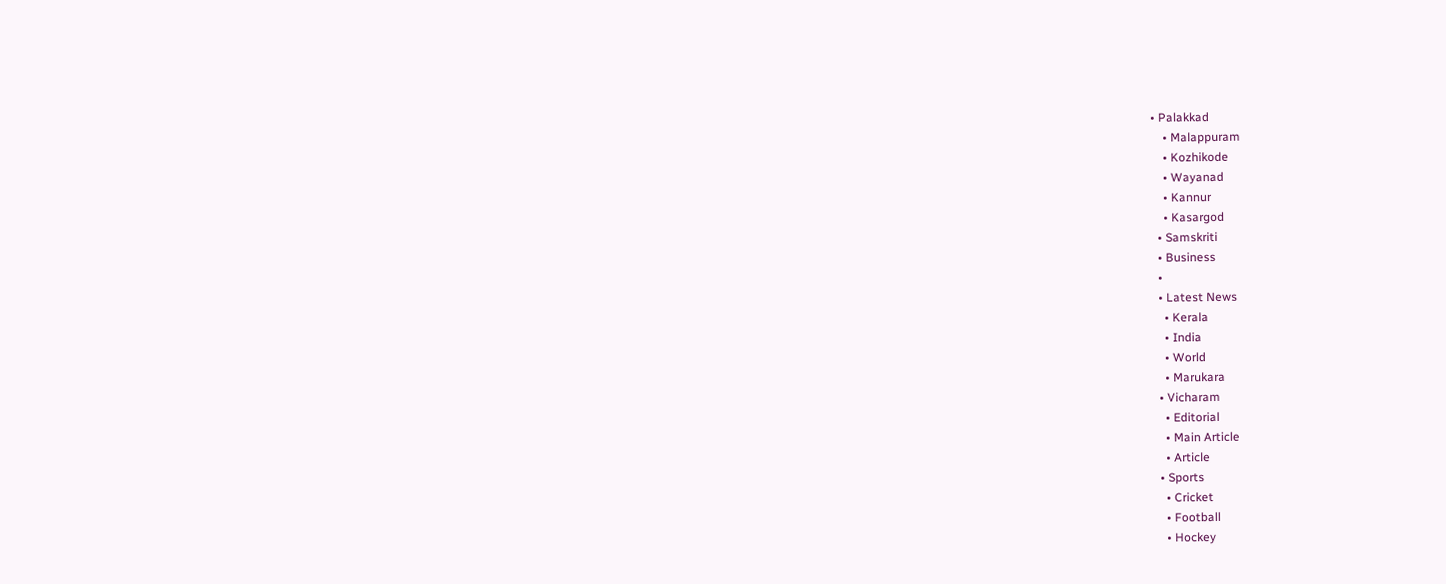• Palakkad
    • Malappuram
    • Kozhikode
    • Wayanad
    • Kannur
    • Kasargod
  • Samskriti
  • Business
  •
  • Latest News
    • Kerala
    • India
    • World
    • Marukara
  • Vicharam
    • Editorial
    • Main Article
    • Article
  • Sports
    • Cricket
    • Football
    • Hockey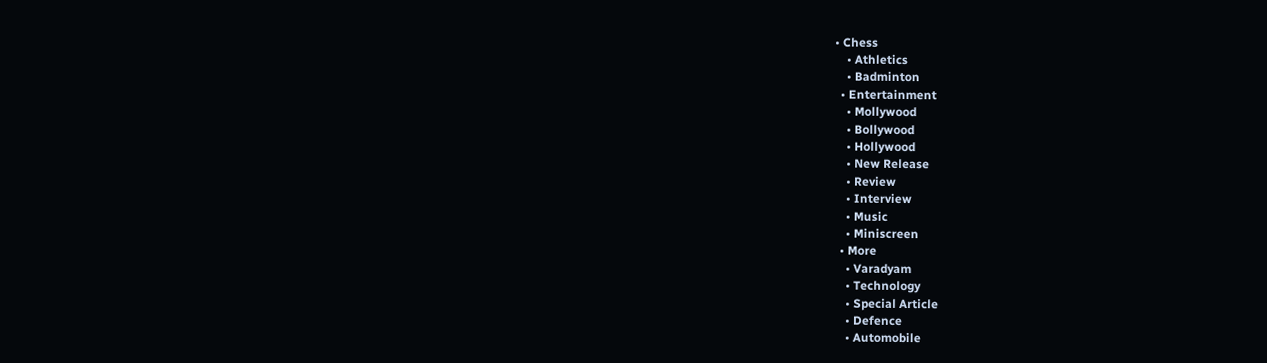• Chess
    • Athletics
    • Badminton
  • Entertainment
    • Mollywood
    • Bollywood
    • Hollywood
    • New Release
    • Review
    • Interview
    • Music
    • Miniscreen
  • More
    • Varadyam
    • Technology
    • Special Article
    • Defence
    • Automobile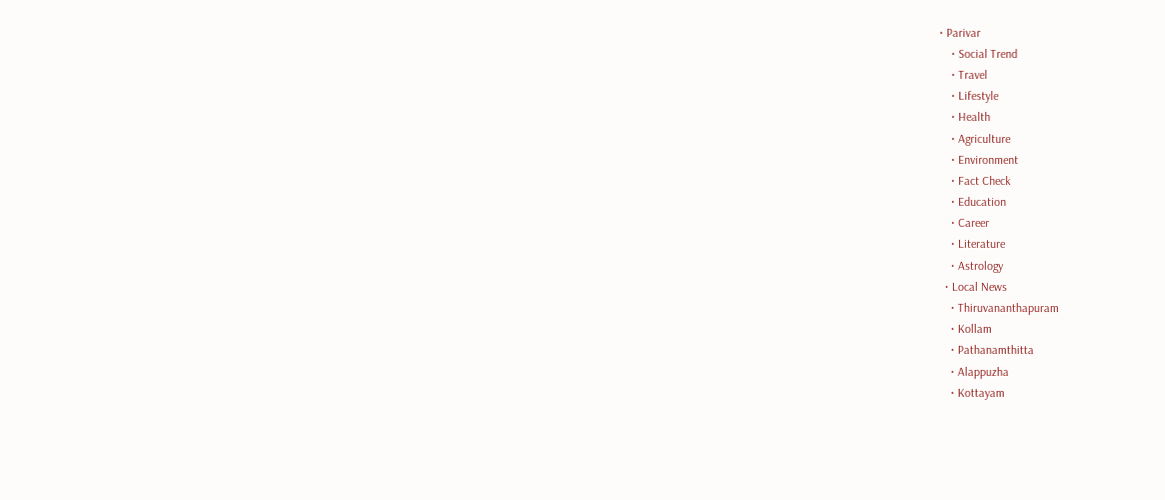• Parivar
    • Social Trend
    • Travel
    • Lifestyle
    • Health
    • Agriculture
    • Environment
    • Fact Check
    • Education
    • Career
    • Literature
    • Astrology
  • Local News
    • Thiruvananthapuram
    • Kollam
    • Pathanamthitta
    • Alappuzha
    • Kottayam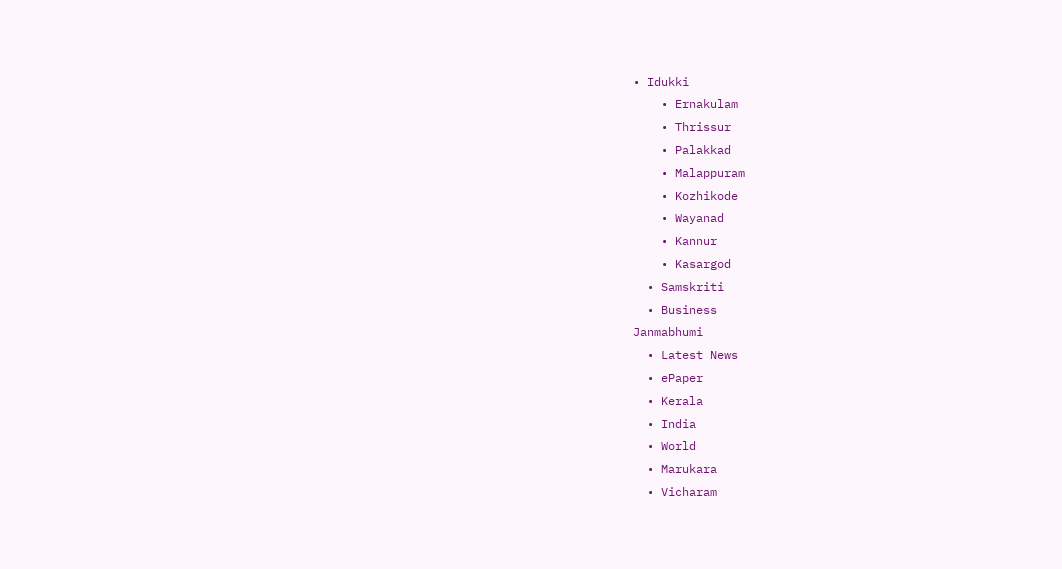• Idukki
    • Ernakulam
    • Thrissur
    • Palakkad
    • Malappuram
    • Kozhikode
    • Wayanad
    • Kannur
    • Kasargod
  • Samskriti
  • Business
Janmabhumi
  • Latest News
  • ePaper
  • Kerala
  • India
  • World
  • Marukara
  • Vicharam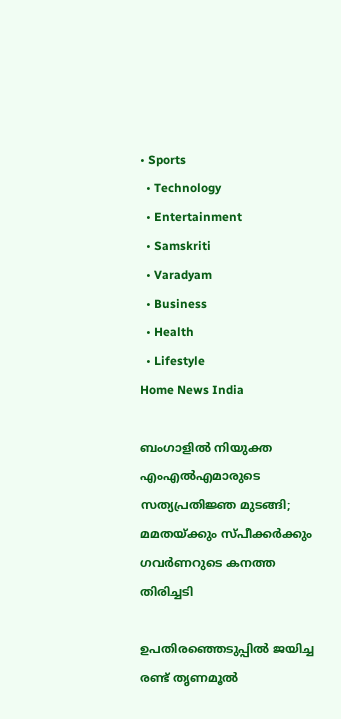• Sports
  • Technology
  • Entertainment
  • Samskriti
  • Varadyam
  • Business
  • Health
  • Lifestyle
Home News India

ബംഗാളില്‍ നിയുക്ത എംഎല്‍എമാരുടെ സത്യപ്രതിജ്ഞ മുടങ്ങി; മമതയ്‌ക്കും സ്പീക്കര്‍ക്കും ഗവര്‍ണറുടെ കനത്ത തിരിച്ചടി

ഉപതിരഞ്ഞെടുപ്പില്‍ ജയിച്ച രണ്ട് തൃണമൂല്‍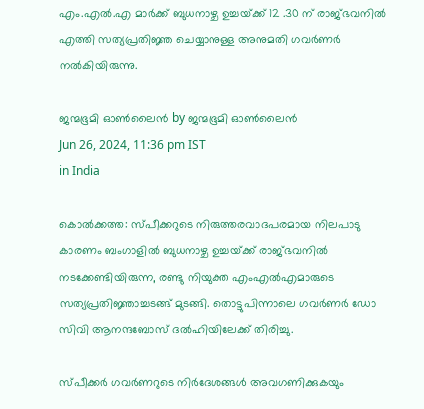എം.എല്‍.എ മാര്‍ക്ക് ബുധനാഴ്ച ഉച്ചയ്‌ക്ക് 12 .30 ന് രാജ്ഭവനില്‍ എത്തി സത്യപ്രതിജ്ഞ ചെയ്യാനുള്ള അനുമതി ഗവര്‍ണര്‍ നല്‍കിയിരുന്നു.

ജന്മഭൂമി ഓണ്‍ലൈന്‍ by ജന്മഭൂമി ഓണ്‍ലൈന്‍
Jun 26, 2024, 11:36 pm IST
in India

കൊല്‍ക്കത്ത: സ്പീക്കറുടെ നിരുത്തരവാദപരമായ നിലപാടു കാരണം ബംഗാളില്‍ ബുധനാഴ്ച ഉച്ചയ്‌ക്ക് രാജ്ഭവനില്‍ നടക്കേണ്ടിയിരുന്ന, രണ്ടു നിയുക്ത എംഎല്‍എമാരുടെ സത്യപ്രതിജ്ഞാച്ചടങ്ങ് മുടങ്ങി. തൊട്ടുപിന്നാലെ ഗവര്‍ണര്‍ ഡോ സിവി ആനന്ദബോസ് ദല്‍ഹിയിലേക്ക് തിരിച്ചു.

സ്പീക്കര്‍ ഗവര്‍ണറുടെ നിര്‍ദേശങ്ങള്‍ അവഗണിക്കുകയും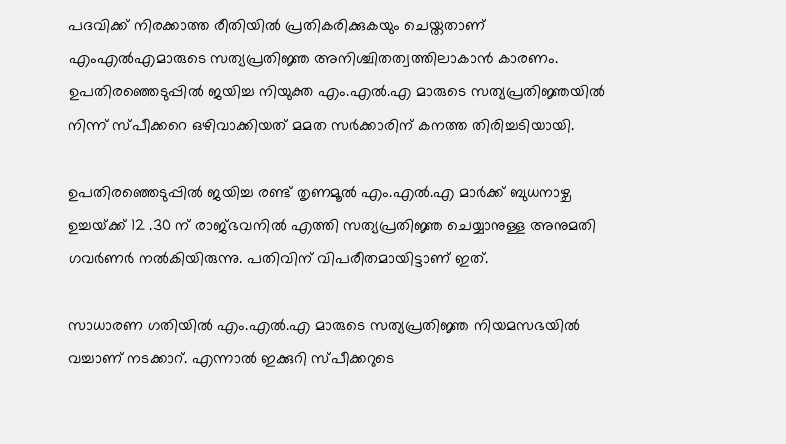പദവിക്ക് നിരക്കാത്ത രീതിയില്‍ പ്രതികരിക്കുകയും ചെയ്തതാണ് എംഎല്‍എമാരുടെ സത്യപ്രതിജ്ഞ അനിശ്ചിതത്വത്തിലാകാന്‍ കാരണം. ഉപതിരഞ്ഞെടുപ്പില്‍ ജയിച്ച നിയുക്ത എം.എല്‍.എ മാരുടെ സത്യപ്രതിജ്ഞയില്‍ നിന്ന് സ്പീക്കറെ ഒഴിവാക്കിയത് മമത സര്‍ക്കാരിന് കനത്ത തിരിച്ചടിയായി.

ഉപതിരഞ്ഞെടുപ്പില്‍ ജയിച്ച രണ്ട് തൃണമൂല്‍ എം.എല്‍.എ മാര്‍ക്ക് ബുധനാഴ്ച ഉച്ചയ്‌ക്ക് 12 .30 ന് രാജ്ഭവനില്‍ എത്തി സത്യപ്രതിജ്ഞ ചെയ്യാനുള്ള അനുമതി ഗവര്‍ണര്‍ നല്‍കിയിരുന്നു. പതിവിന് വിപരീതമായിട്ടാണ് ഇത്.

സാധാരണ ഗതിയില്‍ എം.എല്‍.എ മാരുടെ സത്യപ്രതിജ്ഞ നിയമസഭയില്‍ വച്ചാണ് നടക്കാറ്. എന്നാല്‍ ഇക്കുറി സ്പീക്കറുടെ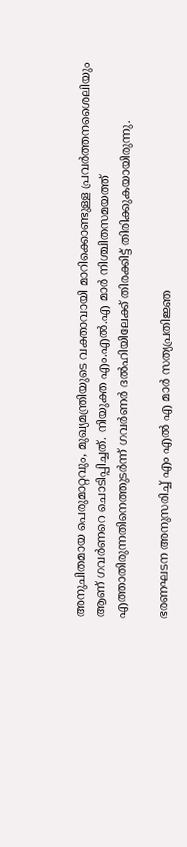അനുചിതമായ പെരുമാറ്റവും, മുഖ്യമന്ത്രിയുടെ വക്താവായി മാറിക്കൊണ്ടുള്ള പ്രവര്‍ത്തനശൈലിയും ആണ് ഗവര്‍ണറെ ചൊടിപ്പിച്ചത്. നിയുക്ത എം.എല്‍.എ മാര്‍ നിശ്ചിതസമയത്ത് എത്താതിരുന്നതിനെത്തുടര്‍ന്ന് ഗവര്‍ണര്‍ ദല്‍ഹിയിലേക്ക് തിരക്കിട്ട് തിരിക്കുകയായിരുന്നു.

ഭരണഘടന അനുസരിച്ച് എം എല്‍ എ മാര്‍ സത്യപ്രതിജ്ഞ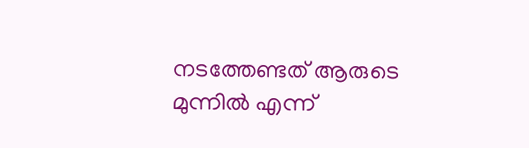നടത്തേണ്ടത് ആരുടെ മുന്നില്‍ എന്ന്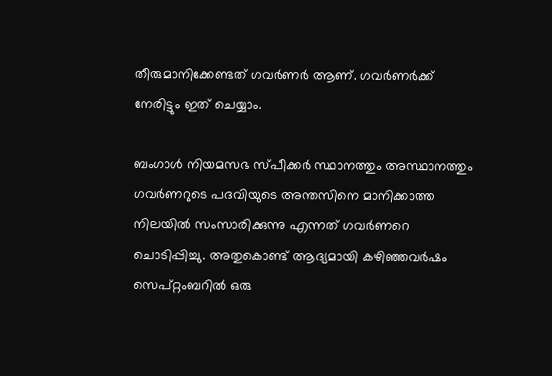തീരുമാനിക്കേണ്ടത് ഗവര്‍ണര്‍ ആണ്. ഗവര്‍ണര്‍ക്ക് നേരിട്ടും ഇത് ചെയ്യാം.

ബംഗാള്‍ നിയമസഭ സ്പീക്കര്‍ സ്ഥാനത്തും അസ്ഥാനത്തും ഗവര്‍ണറുടെ പദവിയുടെ അന്തസിനെ മാനിക്കാത്ത നിലയില്‍ സംസാരിക്കുന്നു എന്നത് ഗവര്‍ണറെ ചൊടിപ്പിച്ചു. അതുകൊണ്ട് ആദ്യമായി കഴിഞ്ഞവര്‍ഷം സെപ്റ്റംബറില്‍ ഒരു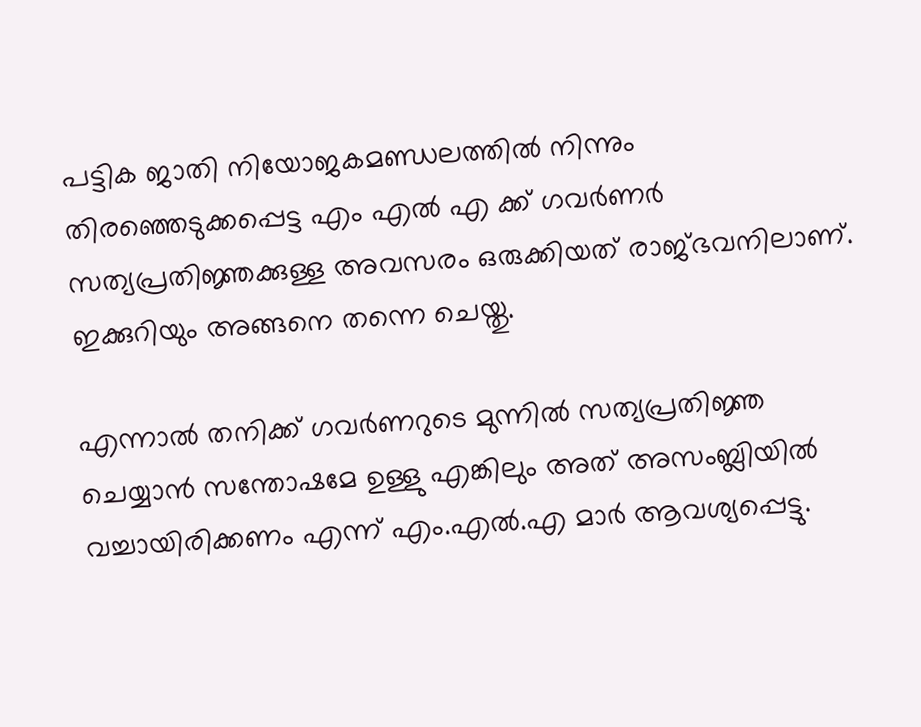പട്ടിക ജാതി നിയോജകമണ്ഡലത്തില്‍ നിന്നും തിരഞ്ഞെടുക്കപ്പെട്ട എം എല്‍ എ ക്ക് ഗവര്‍ണര്‍ സത്യപ്രതിജ്ഞക്കുള്ള അവസരം ഒരുക്കിയത് രാജ്ഭവനിലാണ്. ഇക്കുറിയും അങ്ങനെ തന്നെ ചെയ്തു.

എന്നാല്‍ തനിക്ക് ഗവര്‍ണറുടെ മുന്നില്‍ സത്യപ്രതിജ്ഞ ചെയ്യാന്‍ സന്തോഷമേ ഉള്ളു എങ്കിലും അത് അസംബ്ലിയില്‍ വച്ചായിരിക്കണം എന്ന് എം.എല്‍.എ മാര്‍ ആവശ്യപ്പെട്ടു.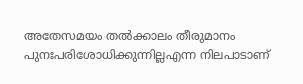അതേസമയം തല്‍ക്കാലം തീരുമാനം പുനഃപരിശോധിക്കുന്നില്ലഎന്ന നിലപാടാണ്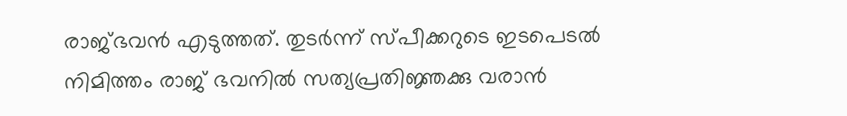രാജ്ഭവന്‍ എടുത്തത്. തുടര്‍ന്ന് സ്പീക്കറുടെ ഇടപെടല്‍ നിമിത്തം രാജ് ഭവനില്‍ സത്യപ്രതിജ്ഞക്കു വരാന്‍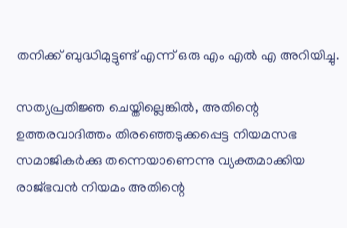തനിക്ക് ബുദ്ധിമുട്ടുണ്ട് എന്ന് ഒരു എം എല്‍ എ അറിയിച്ചു.

സത്യപ്രതിജ്ഞ ചെയ്തില്ലെങ്കില്‍, അതിന്റെ ഉത്തരവാദിത്തം തിരഞ്ഞെടുക്കപ്പെട്ട നിയമസഭ സമാജികര്‍ക്കു തന്നെയാണെന്നു വ്യക്തമാക്കിയ രാജ്ഭവന്‍ നിയമം അതിന്റെ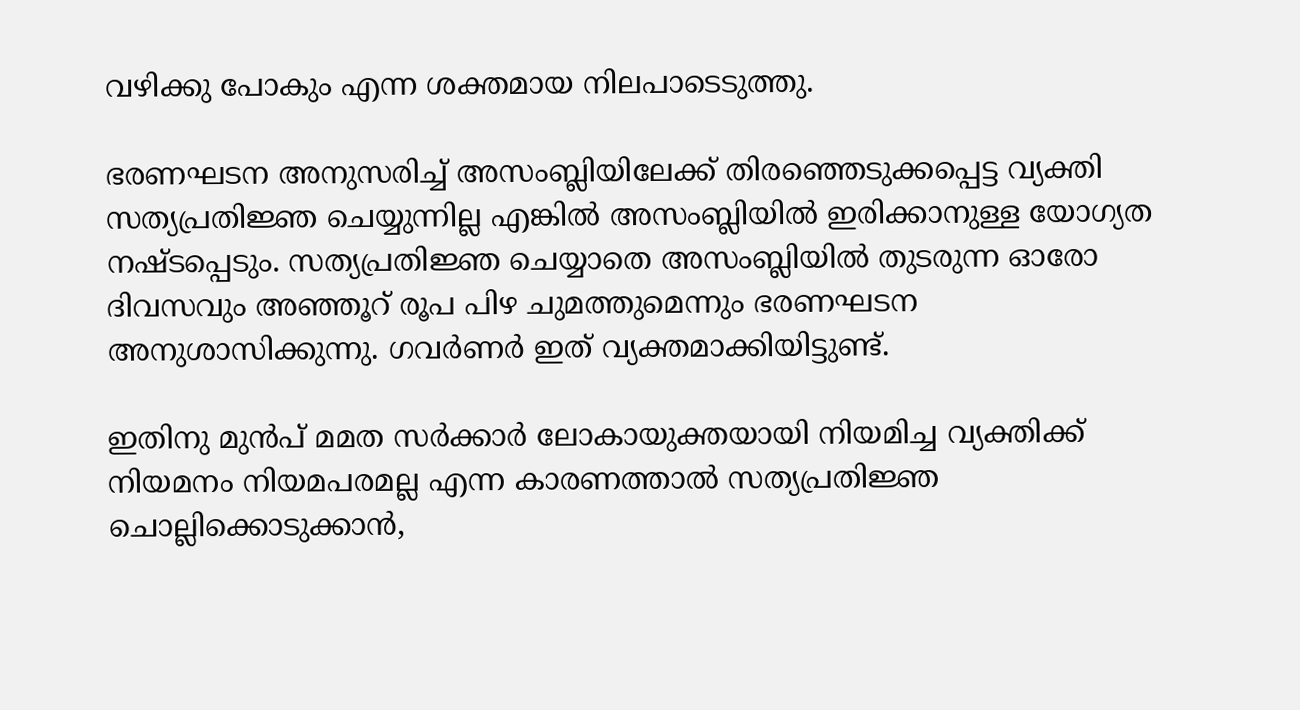വഴിക്കു പോകും എന്ന ശക്തമായ നിലപാടെടുത്തു.

ഭരണഘടന അനുസരിച്ച് അസംബ്ലിയിലേക്ക് തിരഞ്ഞെടുക്കപ്പെട്ട വ്യക്തി സത്യപ്രതിജ്ഞ ചെയ്യുന്നില്ല എങ്കില്‍ അസംബ്ലിയില്‍ ഇരിക്കാനുള്ള യോഗ്യത നഷ്ടപ്പെടും. സത്യപ്രതിജ്ഞ ചെയ്യാതെ അസംബ്ലിയില്‍ തുടരുന്ന ഓരോ ദിവസവും അഞ്ഞൂറ് രൂപ പിഴ ചുമത്തുമെന്നും ഭരണഘടന അനുശാസിക്കുന്നു. ഗവര്‍ണര്‍ ഇത് വ്യക്തമാക്കിയിട്ടുണ്ട്.

ഇതിനു മുന്‍പ് മമത സര്‍ക്കാര്‍ ലോകായുക്തയായി നിയമിച്ച വ്യക്തിക്ക് നിയമനം നിയമപരമല്ല എന്ന കാരണത്താല്‍ സത്യപ്രതിജ്ഞ ചൊല്ലിക്കൊടുക്കാന്‍,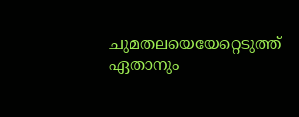ചുമതലയെയേറ്റെടുത്ത് ഏതാനും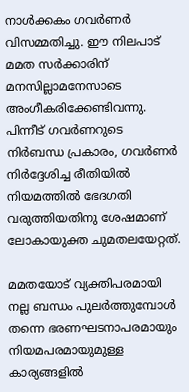നാള്‍ക്കകം ഗവര്‍ണര്‍ വിസമ്മതിച്ചു. ഈ നിലപാട് മമത സര്‍ക്കാരിന് മനസില്ലാമനേസാടെ അംഗീകരിക്കേണ്ടിവന്നു. പിന്നീട് ഗവര്‍ണറുടെ നിര്‍ബന്ധ പ്രകാരം, ഗവര്‍ണര്‍ നിര്‍ദ്ദേശിച്ച രീതിയില്‍ നിയമത്തില്‍ ഭേദഗതി വരുത്തിയതിനു ശേഷമാണ് ലോകായുക്ത ചുമതലയേറ്റത്.

മമതയോട് വ്യക്തിപരമായി നല്ല ബന്ധം പുലര്‍ത്തുമ്പോള്‍ തന്നെ ഭരണഘടനാപരമായും നിയമപരമായുമുള്ള കാര്യങ്ങളില്‍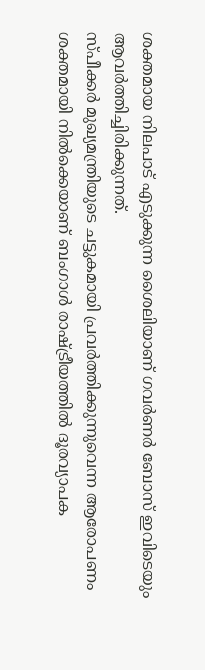ശക്തമായ നിലപാട് എടുക്കുന്ന ശൈലിയാണ് ഗവര്‍ണര്‍ ബോസ് ഇവിടെയും ആവര്‍ത്തിച്ചിരിക്കുന്നത്.
സ്പീക്കര്‍ മുഖ്യമന്ത്രിയുടെ ചട്ടുകമായി പ്രവര്‍ത്തിക്കുന്നുവെന്ന ആരോപണം ശക്തമായി നില്‍ക്കെയാണ് ബംഗാള്‍ രാഷ്‌ട്രീയത്തില്‍ ദൂരവ്യാപക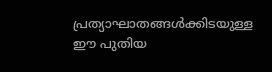പ്രത്യാഘാതങ്ങള്‍ക്കിടയുള്ള ഈ പുതിയ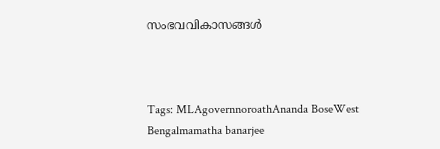സംഭവവികാസങ്ങള്‍



Tags: MLAgovernnoroathAnanda BoseWest Bengalmamatha banarjee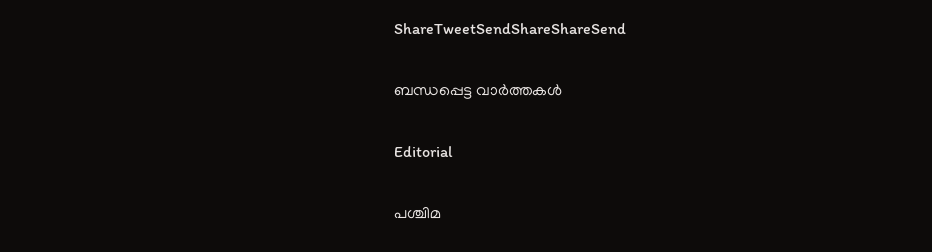ShareTweetSendShareShareSend

ബന്ധപ്പെട്ട വാര്‍ത്തകള്‍

Editorial

പശ്ചിമ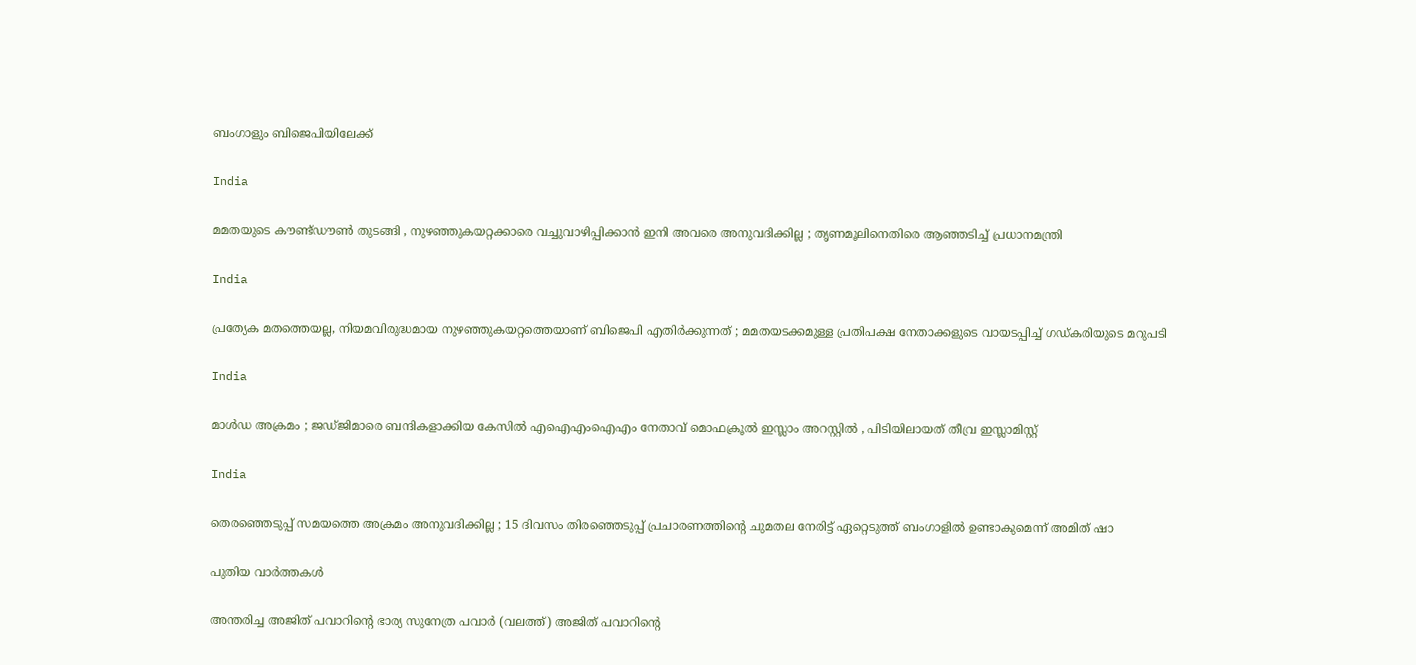ബംഗാളും ബിജെപിയിലേക്ക്

India

മമതയുടെ കൗണ്ട്ഡൗൺ തുടങ്ങി , നുഴഞ്ഞുകയറ്റക്കാരെ വച്ചുവാഴിപ്പിക്കാൻ ഇനി അവരെ അനുവദിക്കില്ല ; തൃണമൂലിനെതിരെ ആഞ്ഞടിച്ച് പ്രധാനമന്ത്രി

India

പ്രത്യേക മതത്തെയല്ല, നിയമവിരുദ്ധമായ നുഴഞ്ഞുകയറ്റത്തെയാണ് ബിജെപി എതിർക്കുന്നത് ; മമതയടക്കമുള്ള പ്രതിപക്ഷ നേതാക്കളുടെ വായടപ്പിച്ച് ഗഡ്കരിയുടെ മറുപടി

India

മാൾഡ അക്രമം ; ജഡ്ജിമാരെ ബന്ദികളാക്കിയ കേസിൽ എഐഎംഐഎം നേതാവ് മൊഫക്രൂൽ ഇസ്ലാം അറസ്റ്റിൽ , പിടിയിലായത് തീവ്ര ഇസ്ലാമിസ്റ്റ്

India

തെരഞ്ഞെടുപ്പ് സമയത്തെ അക്രമം അനുവദിക്കില്ല ; 15 ദിവസം തിരഞ്ഞെടുപ്പ് പ്രചാരണത്തിന്റെ ചുമതല നേരിട്ട് ഏറ്റെടുത്ത് ബംഗാളിൽ ഉണ്ടാകുമെന്ന് അമിത് ഷാ

പുതിയ വാര്‍ത്തകള്‍

അന്തരിച്ച അജിത് പവാറിന്‍റെ ഭാര്യ സുനേത്ര പവാര്‍ (വലത്ത്) അജിത് പവാറിന്‍റെ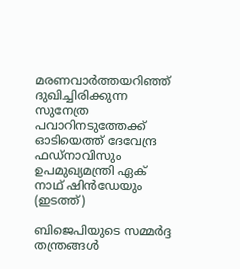മരണവാര്‍ത്തയറിഞ്ഞ് ദുഖിച്ചിരിക്കുന്ന സുനേത്ര പവാറിനടുത്തേക്ക് ഓടിയെത്ത് ദേവേന്ദ്ര ഫഡ്നാവിസും ഉപമുഖ്യമന്ത്രി ഏക് നാഥ് ഷിന്‍ഡേയും (ഇടത്ത്)

ബിജെപിയുടെ സമ്മര്‍ദ്ദ തന്ത്രങ്ങള്‍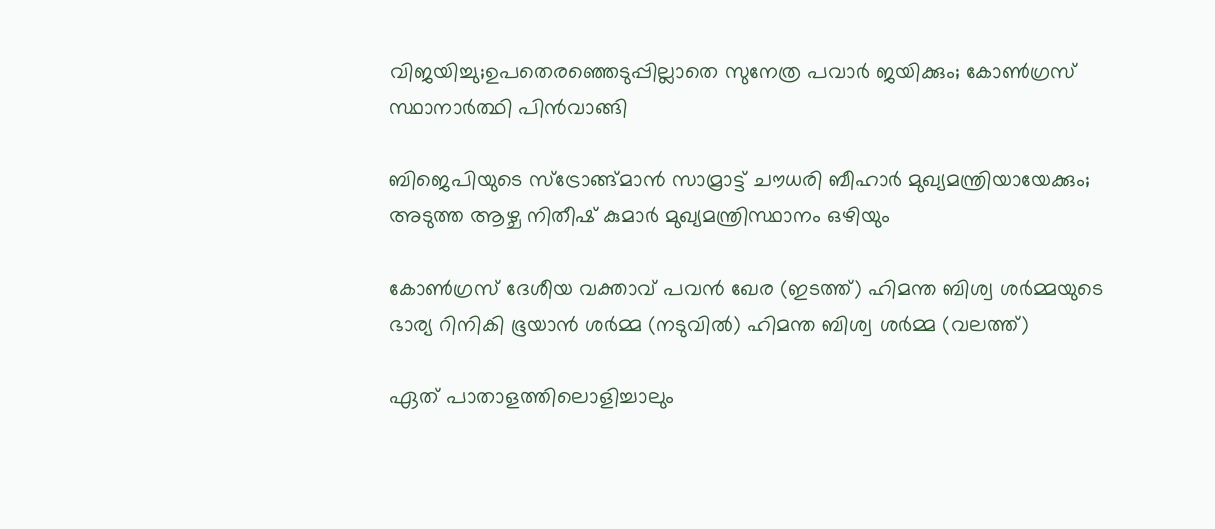വിജയിച്ചു;ഉപതെരഞ്ഞെടുപ്പില്ലാതെ സുനേത്ര പവാര്‍ ജയിക്കും; കോണ്‍ഗ്രസ് സ്ഥാനാര്‍ത്ഥി പിന്‍വാങ്ങി

ബിജെപിയുടെ സ്ട്രോങ്ങ്മാന്‍ സാമ്രാട്ട് ചൗധരി ബീഹാര്‍ മുഖ്യമന്ത്രിയായേക്കും; അടുത്ത ആഴ്ച നിതീഷ് കുമാര്‍ മുഖ്യമന്ത്രിസ്ഥാനം ഒഴിയും

കോണ്‍ഗ്രസ് ദേശീയ വക്താവ് പവന്‍ ഖേര (ഇടത്ത്) ഹിമന്ത ബിശ്വ ശര്‍മ്മയുടെ ഭാര്യ റിനികി ഭൂയാന്‍ ശര്‍മ്മ (നടുവില്‍) ഹിമന്ത ബിശ്വ ശര്‍മ്മ (വലത്ത്)

ഏത് പാതാളത്തിലൊളിച്ചാലും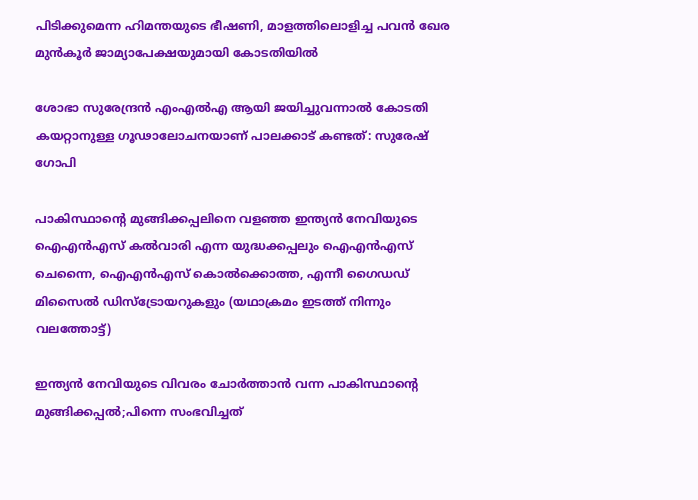പിടിക്കുമെന്ന ഹിമന്തയുടെ ഭീഷണി, മാളത്തിലൊളിച്ച പവന്‍ ഖേര മുന്‍കൂര്‍ ജാമ്യാപേക്ഷയുമായി കോടതിയില്‍

ശോഭാ സുരേന്ദ്രന്‍ എംഎല്‍എ ആയി ജയിച്ചുവന്നാല്‍ കോടതി കയറ്റാനുള്ള ഗൂഢാലോചനയാണ് പാലക്കാട് കണ്ടത്: സുരേഷ് ഗോപി

പാകിസ്ഥാന്‍റെ മുങ്ങിക്കപ്പലിനെ വളഞ്ഞ ഇന്ത്യന്‍ നേവിയുടെ ഐഎന്‍എസ് കല്‍വാരി എന്ന യുദ്ധക്കപ്പലും ഐഎന്‍എസ് ചെന്നൈ, ഐഎന്‍എസ് കൊല്‍ക്കൊത്ത, എന്നീ ഗൈഡഡ് മിസൈല്‍ ഡിസ്ട്രോയറുകളും (യഥാക്രമം ഇടത്ത് നിന്നും വലത്തോട്ട്)

ഇന്ത്യന്‍ നേവിയുടെ വിവരം ചോര്‍ത്താന്‍ വന്ന പാകിസ്ഥാന്റെ മുങ്ങിക്കപ്പല്‍;പിന്നെ സംഭവിച്ചത്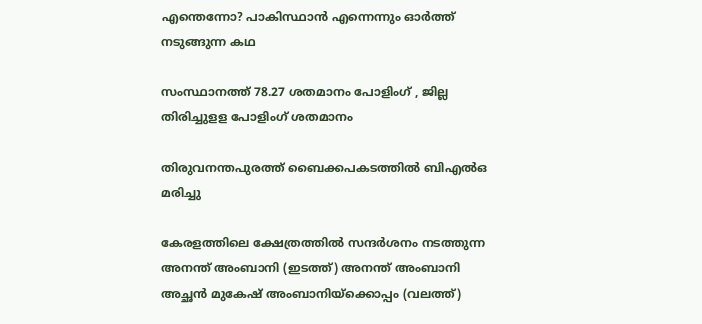എന്തെന്നോ? പാകിസ്ഥാന്‍ എന്നെന്നും ഓര്‍ത്ത് നടുങ്ങുന്ന കഥ

സംസ്ഥാനത്ത് 78.27 ശതമാനം പോളിംഗ് , ജില്ല തിരിച്ചുളള പോളിംഗ് ശതമാനം

തിരുവനന്തപുരത്ത് ബൈക്കപകടത്തില്‍ ബിഎല്‍ഒ മരിച്ചു

കേരളത്തിലെ ക്ഷേത്രത്തില്‍ സന്ദര്‍ശനം നടത്തുന്ന അനന്ത് അംബാനി (ഇടത്ത്) അനന്ത് അംബാനി അച്ഛന്‍ മുകേഷ് അംബാനിയ്ക്കൊപ്പം (വലത്ത്)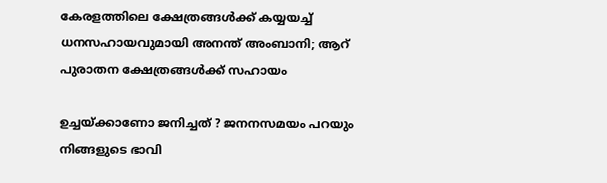കേരളത്തിലെ ക്ഷേത്രങ്ങള്‍ക്ക് കയ്യയച്ച് ധനസഹായവുമായി അനന്ത് അംബാനി; ആറ് പുരാതന ക്ഷേത്രങ്ങൾക്ക് സഹായം

ഉച്ചയ്‌ക്കാണോ ജനിച്ചത് ? ജനനസമയം പറയും നിങ്ങളുടെ ഭാവി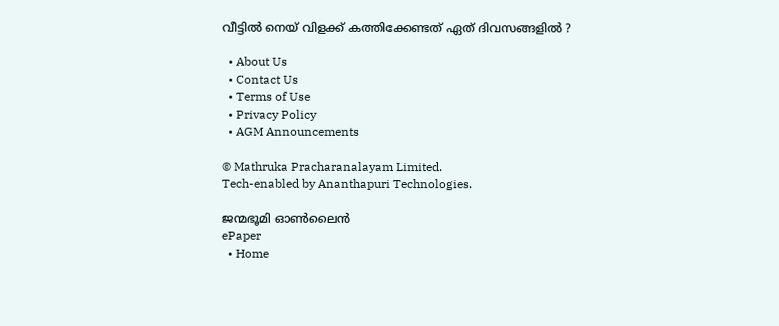വീട്ടിൽ നെയ് വിളക്ക് കത്തിക്കേണ്ടത് ഏത് ദിവസങ്ങളിൽ ?

  • About Us
  • Contact Us
  • Terms of Use
  • Privacy Policy
  • AGM Announcements

© Mathruka Pracharanalayam Limited.
Tech-enabled by Ananthapuri Technologies.

ജന്മഭൂമി ഓണ്‍ലൈന്‍
ePaper
  • Home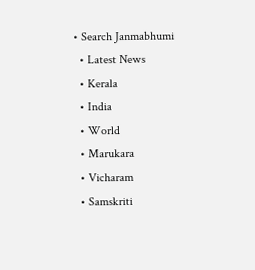• Search Janmabhumi
  • Latest News
  • Kerala
  • India
  • World
  • Marukara
  • Vicharam
  • Samskriti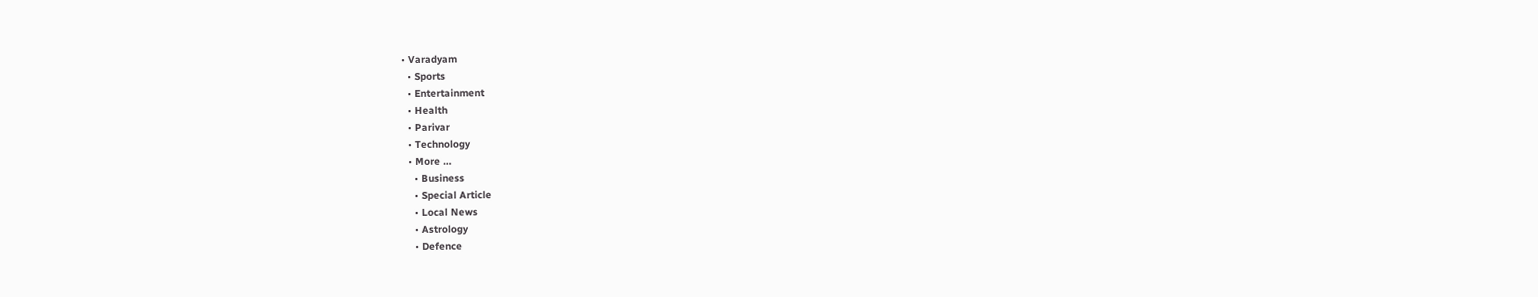• Varadyam
  • Sports
  • Entertainment
  • Health
  • Parivar
  • Technology
  • More …
    • Business
    • Special Article
    • Local News
    • Astrology
    • Defence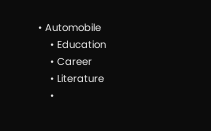• Automobile
    • Education
    • Career
    • Literature
    •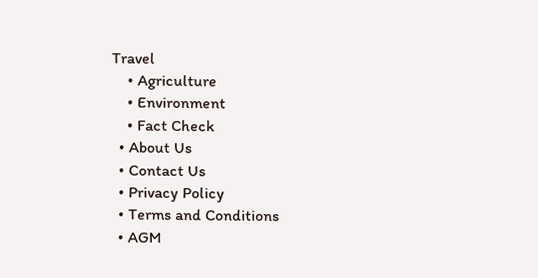Travel
    • Agriculture
    • Environment
    • Fact Check
  • About Us
  • Contact Us
  • Privacy Policy
  • Terms and Conditions
  • AGM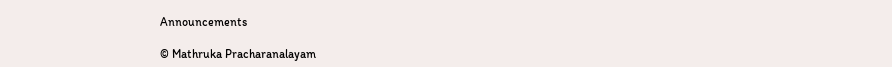Announcements

© Mathruka Pracharanalayam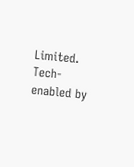Limited.
Tech-enabled by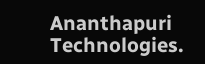Ananthapuri Technologies.